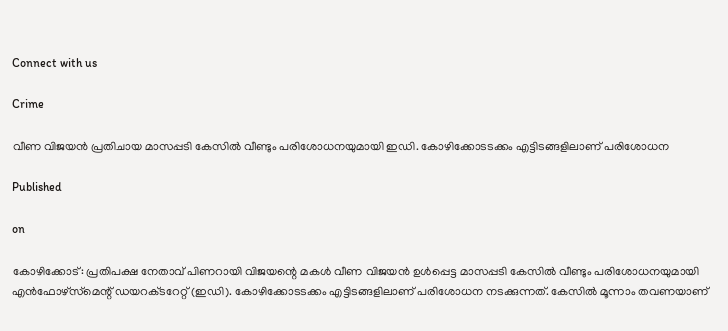Connect with us

Crime

വീണ വിജയൻ പ്രതിചായ മാസപ്പടി കേസിൽ വീണ്ടും പരിശോധനയുമായി ഇഡി. കോഴിക്കോടടക്കം എട്ടിടങ്ങളിലാണ് പരിശോധന

Published

on

കോഴിക്കോട്: പ്രതിപക്ഷ നേതാവ് പിണറായി വിജയന്റെ മകൾ വീണ വിജയൻ ഉൾപ്പെട്ട മാസപ്പടി കേസിൽ വീണ്ടും പരിശോധനയുമായി എൻഫോഴ്‌സ്‌മെന്റ് ഡയറക്‌ടറേറ്റ് (ഇഡി). കോഴിക്കോടടക്കം എട്ടിടങ്ങളിലാണ് പരിശോധന നടക്കുന്നത്. കേസിൽ മൂന്നാം തവണയാണ്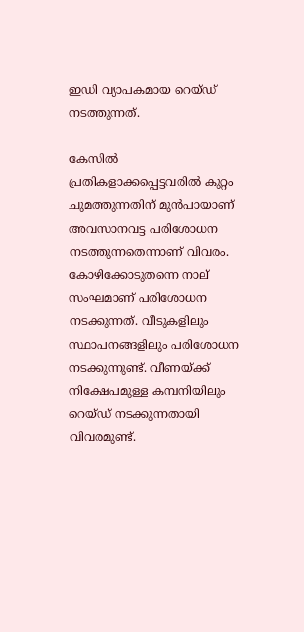ഇഡി വ്യാപകമായ റെയ്‌ഡ് നടത്തുന്നത്.

കേസിൽ പ്രതികളാക്കപ്പെട്ടവരിൽ കുറ്റം ചുമത്തുന്നതിന് മുൻപായാണ് അവസാനവട്ട പരിശോധന നടത്തുന്നതെന്നാണ് വിവരം. കോഴിക്കോടുതന്നെ നാല് സംഘമാണ് പരിശോധന നടക്കുന്നത്. വീടുകളിലും സ്ഥാപനങ്ങളിലും പരിശോധന നടക്കുന്നുണ്ട്. വീണയ്ക്ക് നിക്ഷേപമുള്ള കമ്പനിയിലും റെയ്‌ഡ് നടക്കുന്നതായി വിവരമുണ്ട്.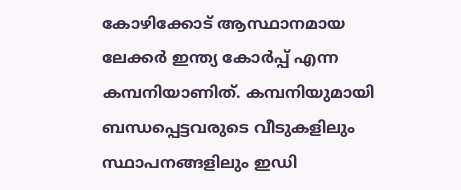കോഴിക്കോട് ആസ്ഥാനമായ ലേക്കർ ഇന്ത്യ കോർപ്പ് എന്ന കമ്പനിയാണിത്. കമ്പനിയുമായി ബന്ധപ്പെട്ടവരുടെ വീടുകളിലും സ്ഥാപനങ്ങളിലും ഇഡി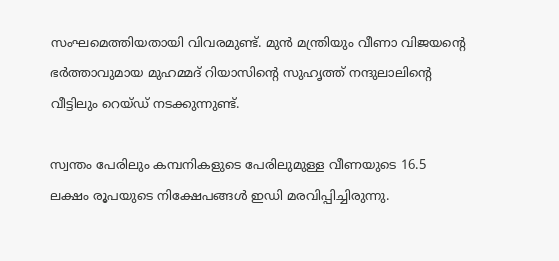സംഘമെത്തിയതായി വിവരമുണ്ട്. മുൻ മന്ത്രിയും വീണാ വിജയന്റെ ഭ‌ർത്താവുമായ മുഹമ്മദ് റിയാസിന്റെ സുഹൃത്ത് നന്ദുലാലിന്റെ വീട്ടിലും റെയ്‌ഡ് നടക്കുന്നുണ്ട്.

സ്വന്തം പേരിലും കമ്പനികളുടെ പേരിലുമുള്ള വീണയുടെ 16.5 ലക്ഷം രൂപയുടെ നിക്ഷേപങ്ങൾ ഇഡി മരവിപ്പിച്ചിരുന്നു.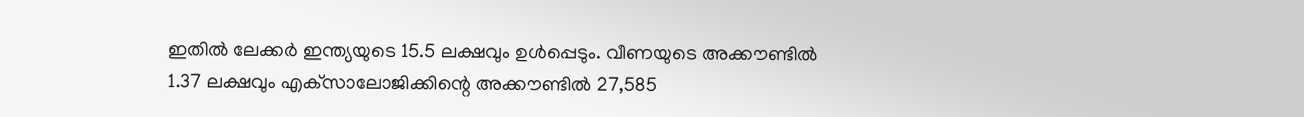ഇതിൽ ലേക്കർ ഇന്ത്യയുടെ 15.5 ലക്ഷവും ഉൾപ്പെടും. വീണയുടെ അക്കൗണ്ടിൽ 1.37 ലക്ഷവും എക്‌സാലോജിക്കിന്റെ അക്കൗണ്ടിൽ 27,585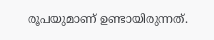രൂപയുമാണ് ഉണ്ടായിരുന്നത്.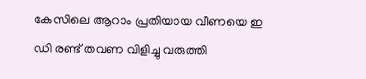കേസിലെ ആറാം പ്രതിയായ വീണയെ ഇ ഡി രണ്ട് തവണ വിളിച്ചു വരുത്തി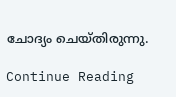ചോദ്യം ചെയ്തിരുന്നു.

Continue Reading